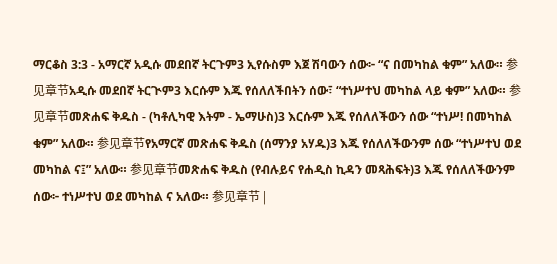ማርቆስ 3:3 - አማርኛ አዲሱ መደበኛ ትርጉም3 ኢየሱስም እጀ ሽባውን ሰው፦ “ና በመካከል ቁም” አለው። 参见章节አዲሱ መደበኛ ትርጒም3 እርሱም እጁ የሰለለችበትን ሰው፣ “ተነሥተህ መካከል ላይ ቁም” አለው። 参见章节መጽሐፍ ቅዱስ - (ካቶሊካዊ እትም - ኤማሁስ)3 እርሱም እጁ የሰለለችውን ሰው “ተነሥ! በመካከል ቁም” አለው። 参见章节የአማርኛ መጽሐፍ ቅዱስ (ሰማንያ አሃዱ)3 እጁ የሰለለችውንም ሰው “ተነሥተህ ወደ መካከል ና፤” አለው። 参见章节መጽሐፍ ቅዱስ (የብሉይና የሐዲስ ኪዳን መጻሕፍት)3 እጁ የሰለለችውንም ሰው፦ ተነሥተህ ወደ መካከል ና አለው። 参见章节 |